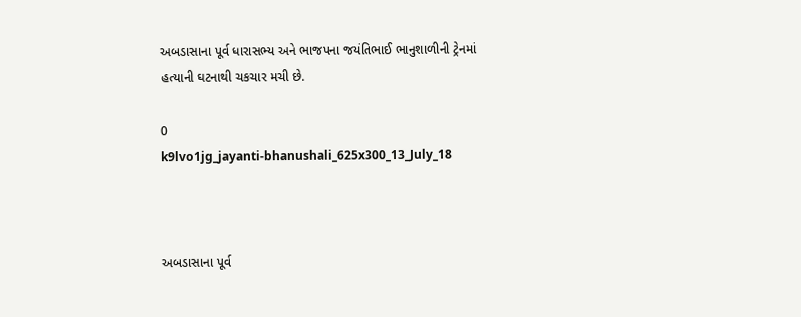અબડાસાના પૂર્વ ધારાસભ્ય અને ભાજપના જયંતિભાઈ ભાનુશાળીની ટ્રેનમાં હત્યાની ઘટનાથી ચકચાર મચી છે.

0
k9lvo1jg_jayanti-bhanushali_625x300_13_July_18



અબડાસાના પૂર્વ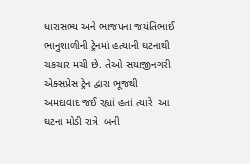ધારાસભ્ય અને ભાજપના જયંતિભાઈ ભાનુશાળીની ટ્રેનમાં હત્યાની ઘટનાથી ચકચાર મચી છે. તેઓ સયાજીનગરી એક્સપ્રેસ ટ્રેન દ્વારા ભૂજથી અમદાવાદ જઈ રહ્યાં હતાં ત્યારે  આ ઘટના મોડી રાત્રે  બની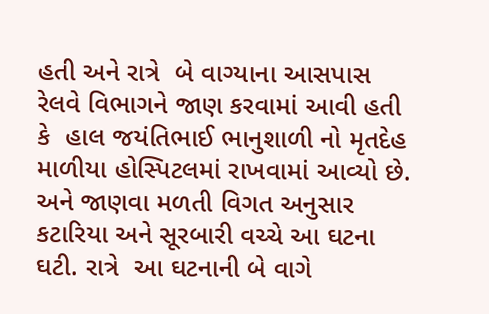હતી અને રાત્રે  બે વાગ્યાના આસપાસ  રેલવે વિભાગને જાણ કરવામાં આવી હતી કે  હાલ જયંતિભાઈ ભાનુશાળી નો મૃતદેહ માળીયા હોસ્પિટલમાં રાખવામાં આવ્યો છે. અને જાણવા મળતી વિગત અનુસાર   કટારિયા અને સૂરબારી વચ્ચે આ ઘટના ઘટી. રાત્રે  આ ઘટનાની બે વાગે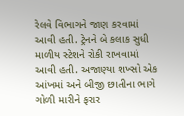રેલવે વિભાગને જાણ કરવામાં આવી હતી. ટ્રેનને બે કલાક સુધી માળીય સ્ટેશને રોકી રાખવામાં આવી હતી. અજાણ્યા શખ્સો એક આંખમાં અને બીજી છાતીના ભાગે ગોળી મારીને ફરાર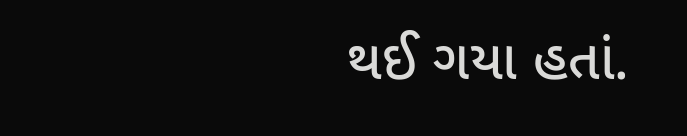થઈ ગયા હતાં.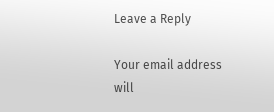Leave a Reply

Your email address will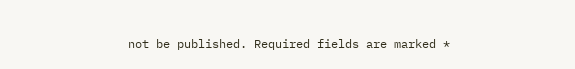not be published. Required fields are marked *